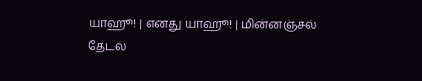யாஹூ! | எனது யாஹூ! | மின்னஞ்சல்
தேடல்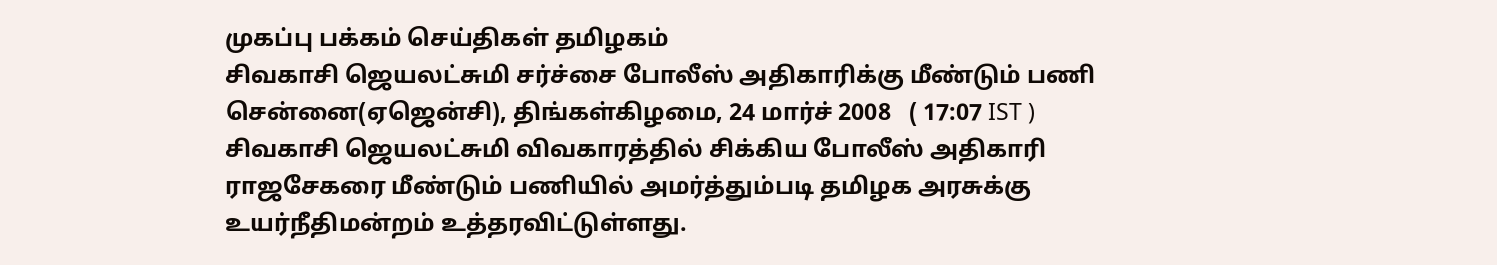முகப்பு பக்கம் செய்திகள் தமிழகம்
சிவகாசி ஜெயலட்சுமி சர்ச்சை போலீஸ் அதிகாரிக்கு மீண்டும் பணி
சென்னை(ஏஜென்சி), திங்கள்கிழமை, 24 மார்ச் 2008   ( 17:07 IST )
சிவகாசி ஜெயலட்சுமி விவகாரத்தில் சிக்கிய போலீஸ் அதிகாரி ராஜசேகரை மீண்டும் பணியில் அமர்த்தும்படி தமிழக அரசுக்கு உயர்நீதிமன்றம் உத்தரவிட்டுள்ளது.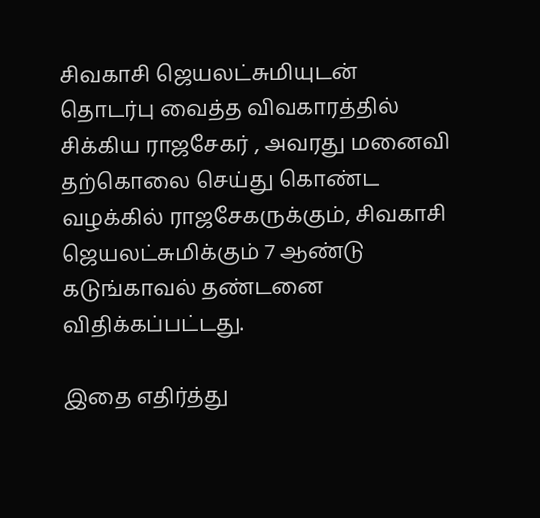சிவகாசி ஜெயலட்சுமியுடன் தொடர்பு வைத்த விவகாரத்தில் சிக்கிய ராஜசேகர் , அவரது மனைவி தற்கொலை செய்து கொண்ட வழக்கில் ராஜசேகருக்கும், சிவகாசி ஜெயலட்சுமிக்கும் 7 ஆண்டு கடுங்காவல் தண்டனை விதிக்கப்பட்டது.

இதை எதிர்த்து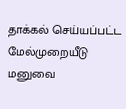தாக்கல் செய்யப்பட்ட மேல்முறையீடு மனுவை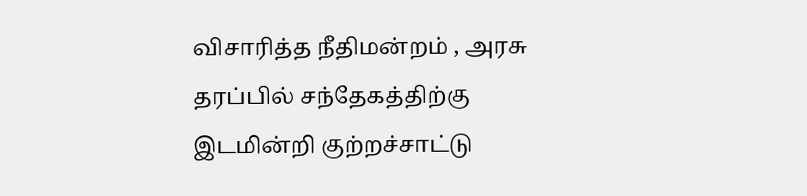விசாரித்த நீதிமன்றம் , அரசு தரப்பில் சந்தேகத்திற்கு இடமின்றி குற்றச்சாட்டு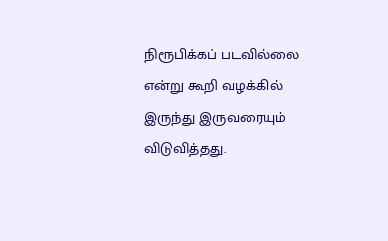நிரூபிக்கப் படவில்லை என்று கூறி வழக்கில் இருந்து இருவரையும் விடுவித்தது.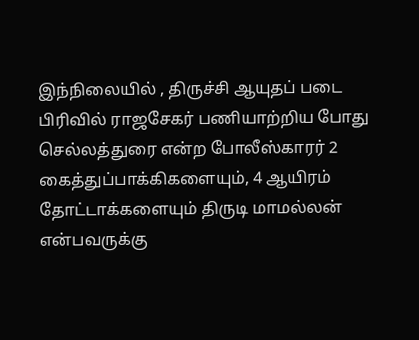இந்நிலையில் , திருச்சி ஆயுதப் படை பிரிவில் ராஜசேகர் பணியாற்றிய போது செல்லத்துரை என்ற போலீஸ்காரர் 2 கைத்துப்பாக்கிகளையும், 4 ஆயிரம் தோட்டாக்களையும் திருடி மாமல்லன் என்பவருக்கு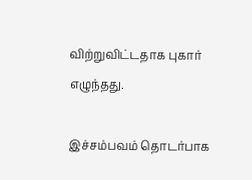விற்றுவிட்டதாக புகார் எழுந்தது.

இச்சம்பவம் தொடர்பாக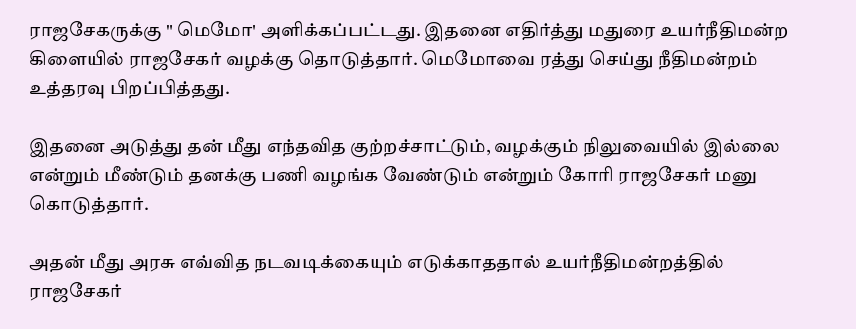ராஜசேகருக்கு " மெமோ' அளிக்கப்பட்டது. இதனை எதிர்த்து மதுரை உயர்நீதிமன்ற கிளையில் ராஜசேகர் வழக்கு தொடுத்தார். மெமோவை ரத்து செய்து நீதிமன்றம் உத்தரவு பிறப்பித்தது.

இதனை அடுத்து தன் மீது எந்தவித குற்றச்சாட்டும், வழக்கும் நிலுவையில் இல்லை என்றும் மீண்டும் தனக்கு பணி வழங்க வேண்டும் என்றும் கோரி ராஜசேகர் மனு கொடுத்தார்.

அதன் மீது அரசு எவ்வித நடவடிக்கையும் எடுக்காததால் உயர்நீதிமன்றத்தில் ராஜசேகர்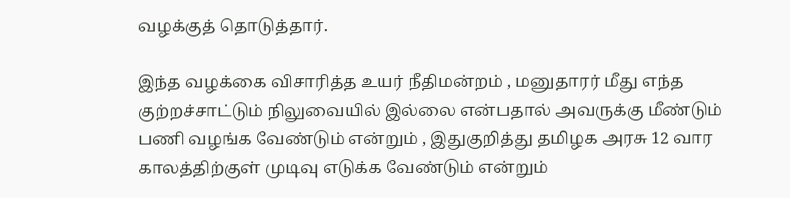வழக்குத் தொடுத்தார்.

இந்த வழக்கை விசாரித்த உயர் நீதிமன்றம் , மனுதாரர் மீது எந்த குற்றச்சாட்டும் நிலுவையில் இல்லை என்பதால் அவருக்கு மீண்டும் பணி வழங்க வேண்டும் என்றும் , இதுகுறித்து தமிழக அரசு 12 வார காலத்திற்குள் முடிவு எடுக்க வேண்டும் என்றும்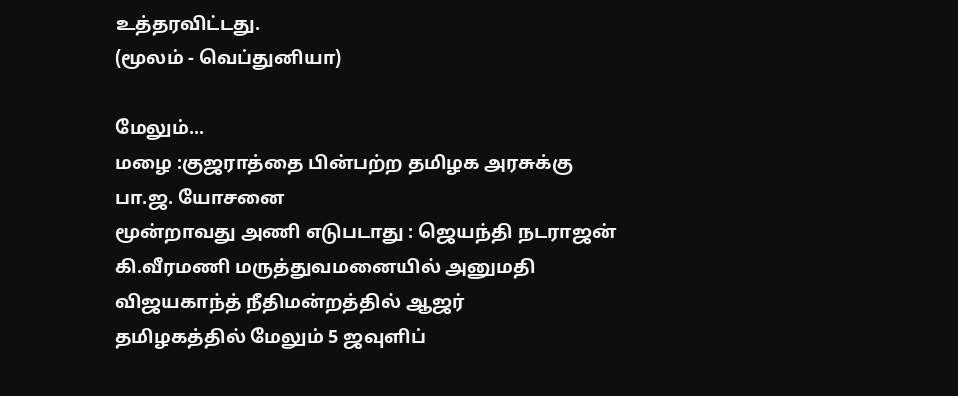உத்தரவிட்டது.
(மூலம் - வெப்துனியா)

மேலும்...
மழை :குஜராத்தை பின்பற்ற தமிழக அரசுக்கு பா.ஜ. யோசனை
மூன்றாவது அணி எடுபடாது : ஜெயந்தி நடராஜன்
கி.வீரமணி மருத்துவமனையில் அனுமதி
விஜயகாந்த் நீதிமன்றத்தில் ஆஜர்
தமிழகத்தில் மேலும் 5 ஜவுளிப்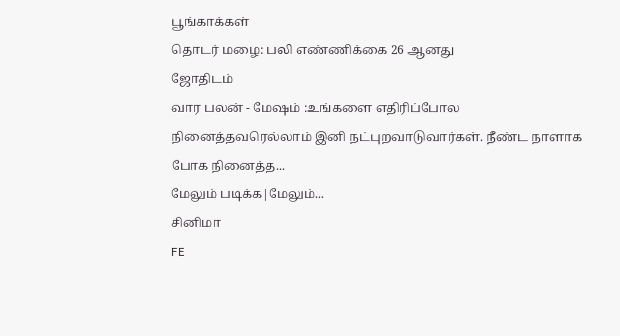பூங்காக்கள்
தொடர் மழை: பலி எண்ணிக்கை 26 ஆனது
ஜோதிடம்
வார பலன் - மேஷம் :உங்களை எதிரிப்போல நினைத்தவரெல்லாம் இனி நட்புறவாடுவார்கள். நீண்ட நாளாக போக நினைத்த...
மேலும் படிக்க|மேலும்...
சினிமா
FE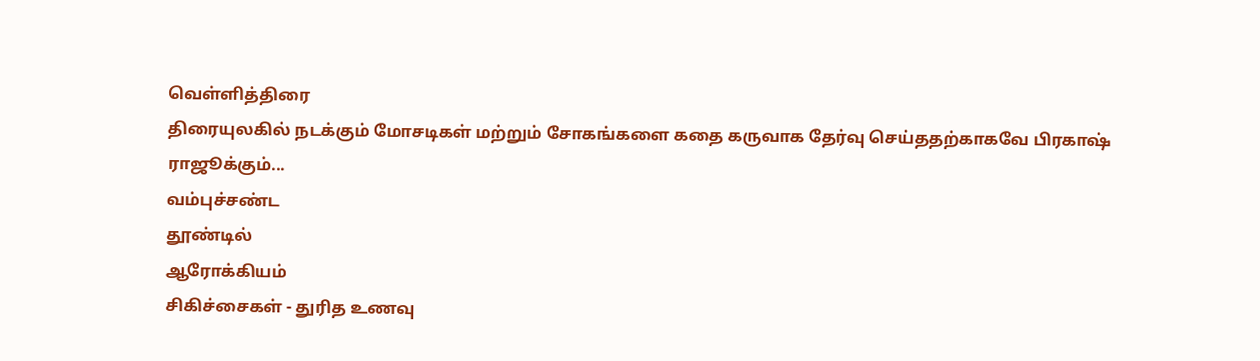வெ‌ள்‌ளி‌த்‌திரை
திரையுலகில் நடக்கும் மோசடிகள் மற்றும் சோகங்களை கதை கருவாக தேர்வு செய்ததற்காகவே பிரகாஷ் ராஜூக்கும்...
வ‌ம்பு‌ச்ச‌ண்ட
தூண்டில்
ஆரோக்கியம்
சிகிச்சைகள் - துரித உணவு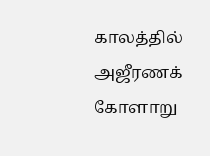காலத்தில் அஜீரணக் கோளாறு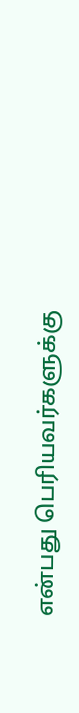என்பது பெரியவர்களுக்கு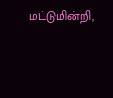மட்டுமின்றி,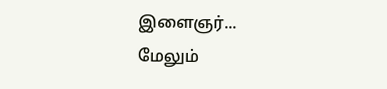இளைஞர்...
மேலும்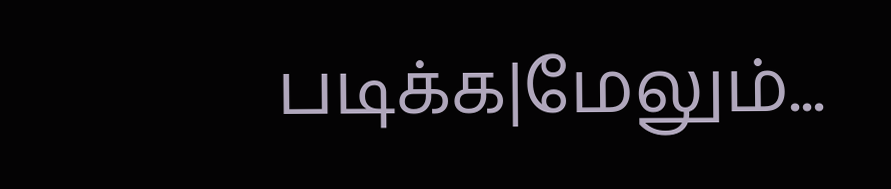படிக்க|மேலும்...